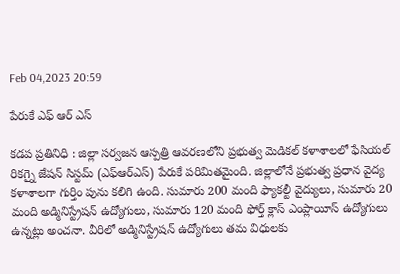Feb 04,2023 20:59

పేరుకే ఎఫ్ ఆర్ ఎస్

కడప ప్రతినిధి : జిల్లా సర్వజన ఆస్పత్రి ఆవరణలోని ప్రభుత్వ మెడికల్‌ కళాశాలలో ఫేసియల్‌ రికగ్నై జేషన్‌ సిస్టమ్‌ (ఎఫ్‌ఆర్‌ఎస్‌) పేరుకే పరిమితమైంది. జిల్లాలోనే ప్రభుత్వ ప్రధాన వైద్య కళాశాలగా గుర్తిం పును కలిగి ఉంది. సుమారు 200 మంది ఫ్యాకల్టీ వైద్యులు, సుమారు 20 మంది అడ్మినిస్ట్రేషన్‌ ఉద్యోగులు, సుమారు 120 మంది ఫోర్త్‌ క్లాస్‌ ఎంప్లాయీస్‌ ఉద్యోగులు ఉన్నట్లు అంచనా. వీరిలో అడ్మినిస్ట్రేషన్‌ ఉద్యోగులు తమ విధులకు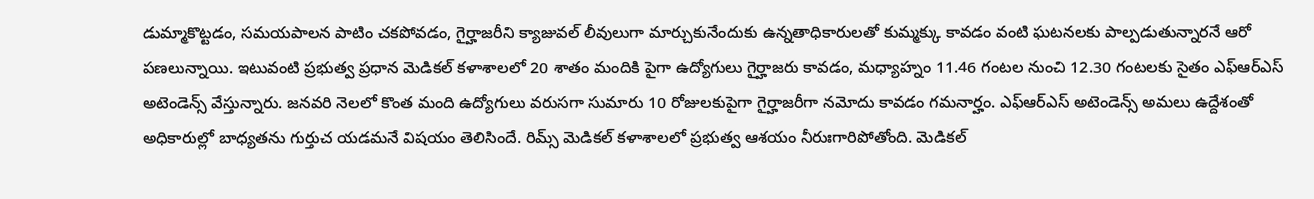డుమ్మాకొట్టడం, సమయపాలన పాటిం చకపోవడం, గైర్హాజరీని క్యాజువల్‌ లీవులుగా మార్చుకునేందుకు ఉన్నతాధికారులతో కుమ్మక్కు కావడం వంటి ఘటనలకు పాల్పడుతున్నారనే ఆరో పణలున్నాయి. ఇటువంటి ప్రభుత్వ ప్రధాన మెడికల్‌ కళాశాలలో 20 శాతం మందికి పైగా ఉద్యోగులు గైర్హాజరు కావడం, మధ్యాహ్నం 11.46 గంటల నుంచి 12.30 గంటలకు సైతం ఎఫ్‌ఆర్‌ఎస్‌ అటెండెన్స్‌ వేస్తున్నారు. జనవరి నెలలో కొంత మంది ఉద్యోగులు వరుసగా సుమారు 10 రోజులకుపైగా గైర్హాజరీగా నమోదు కావడం గమనార్హం. ఎఫ్‌ఆర్‌ఎస్‌ అటెండెన్స్‌ అమలు ఉద్దేశంతో అధికారుల్లో బాధ్యతను గుర్తుచ యడమనే విషయం తెలిసిందే. రిమ్స్‌ మెడికల్‌ కళాశాలలో ప్రభుత్వ ఆశయం నీరుఃగారిపోతోంది. మెడికల్‌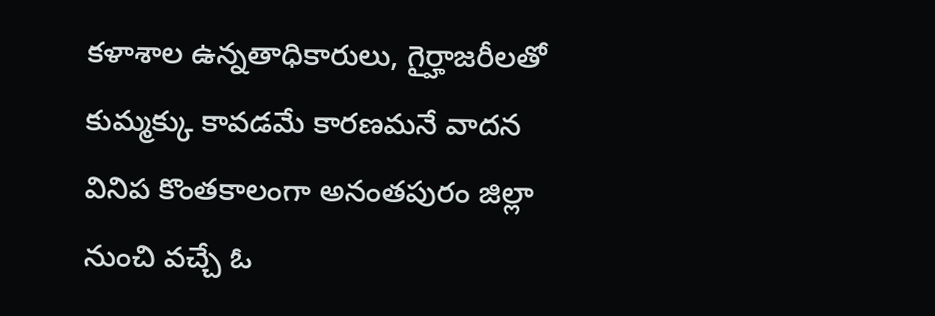కళాశాల ఉన్నతాధికారులు, గైర్హాజరీలతో కుమ్మక్కు కావడమే కారణమనే వాదన వినిప కొంతకాలంగా అనంతపురం జిల్లా నుంచి వచ్చే ఓ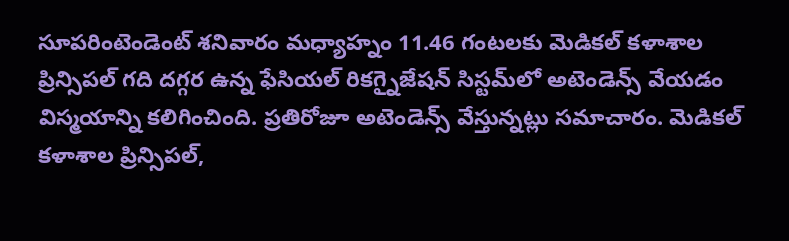సూపరింటెండెంట్‌ శనివారం మధ్యాహ్నం 11.46 గంటలకు మెడికల్‌ కళాశాల ప్రిన్సిపల్‌ గది దగ్గర ఉన్న ఫేసియల్‌ రికగ్నైజేషన్‌ సిస్టమ్‌లో అటెండెన్స్‌ వేయడం విస్మయాన్ని కలిగించింది. ప్రతిరోజూ అటెండెన్స్‌ వేస్తున్నట్లు సమాచారం. మెడికల్‌ కళాశాల ప్రిన్సిపల్‌,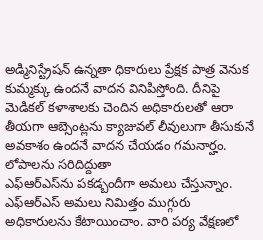అడ్మినిస్ట్రేషన్‌ ఉన్నతా ధికారులు ప్రేక్షక పాత్ర వెనుక కుమ్మక్కు ఉందనే వాదన వినిపిస్తోంది. దీనిపై మెడికల్‌ కళాశాలకు చెందిన అధికారులతో ఆరా తీయగా ఆబ్సెంట్లను క్యాజువల్‌ లీవులుగా తీసుకునే అవకాశం ఉందనే వాదన చేయడం గమనార్హం.
లోపాలను సరిదిద్దుతా
ఎఫ్‌ఆర్‌ఎస్‌ను పకడ్బందీగా అమలు చేస్తున్నాం. ఎఫ్‌ఆర్‌ఎస్‌ అమలు నిమిత్తం ముగ్గురు అధికారులను కేటాయించాం. వారి పర్య వేక్షణలో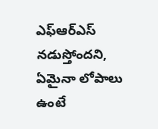ఎఫ్‌ఆర్‌ఎస్‌ నడుస్తోందని, ఏమైనా లోపాలు ఉంటే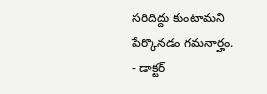సరిదిద్దు కుంటామని పేర్కొనడం గమనార్హం.
- డాక్టర్‌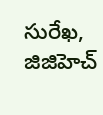సురేఖ, జిజిహెచ్‌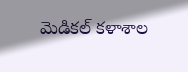మెడికల్‌ కళాశాల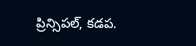ప్రిన్సిపల్‌, కడప.